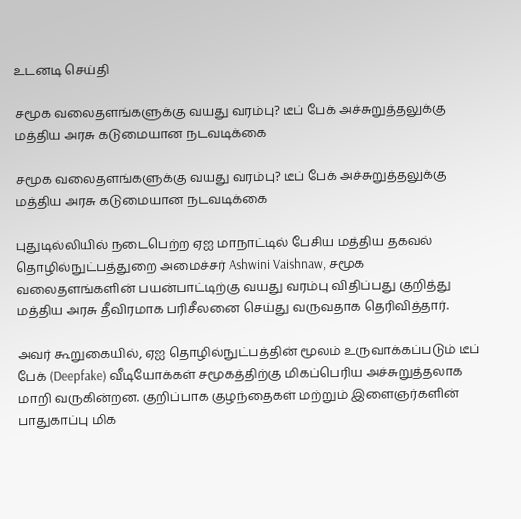உடனடி செய்தி

சமூக வலைதளங்களுக்கு வயது வரம்பு? டீப் பேக் அச்சுறுத்தலுக்கு மத்திய அரசு கடுமையான நடவடிக்கை

சமூக வலைதளங்களுக்கு வயது வரம்பு? டீப் பேக் அச்சுறுத்தலுக்கு மத்திய அரசு கடுமையான நடவடிக்கை

புதுடில்லியில் நடைபெற்ற ஏஐ மாநாட்டில் பேசிய மத்திய தகவல் தொழில்நுட்பத்துறை அமைச்சர் Ashwini Vaishnaw, சமூக வலைதளங்களின் பயன்பாட்டிற்கு வயது வரம்பு விதிப்பது குறித்து மத்திய அரசு தீவிரமாக பரிசீலனை செய்து வருவதாக தெரிவித்தார்.

அவர் கூறுகையில், ஏஐ தொழில்நுட்பத்தின் மூலம் உருவாக்கப்படும் டீப் பேக் (Deepfake) வீடியோக்கள் சமூகத்திற்கு மிகப்பெரிய அச்சுறுத்தலாக மாறி வருகின்றன. குறிப்பாக குழந்தைகள் மற்றும் இளைஞர்களின் பாதுகாப்பு மிக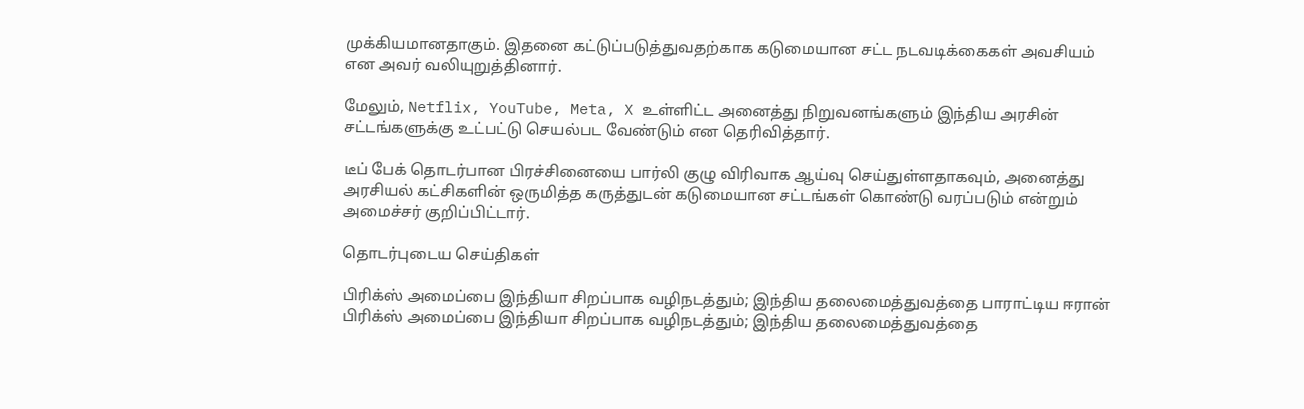முக்கியமானதாகும். இதனை கட்டுப்படுத்துவதற்காக கடுமையான சட்ட நடவடிக்கைகள் அவசியம் என அவர் வலியுறுத்தினார்.

மேலும், Netflix, YouTube, Meta, X உள்ளிட்ட அனைத்து நிறுவனங்களும் இந்திய அரசின் சட்டங்களுக்கு உட்பட்டு செயல்பட வேண்டும் என தெரிவித்தார்.

டீப் பேக் தொடர்பான பிரச்சினையை பார்லி குழு விரிவாக ஆய்வு செய்துள்ளதாகவும், அனைத்து அரசியல் கட்சிகளின் ஒருமித்த கருத்துடன் கடுமையான சட்டங்கள் கொண்டு வரப்படும் என்றும் அமைச்சர் குறிப்பிட்டார்.

தொடர்புடைய செய்திகள்

பிரிக்ஸ் அமைப்பை இந்தியா சிறப்பாக வழிநடத்தும்; இந்திய தலைமைத்துவத்தை பாராட்டிய ஈரான்
பிரிக்ஸ் அமைப்பை இந்தியா சிறப்பாக வழிநடத்தும்; இந்திய தலைமைத்துவத்தை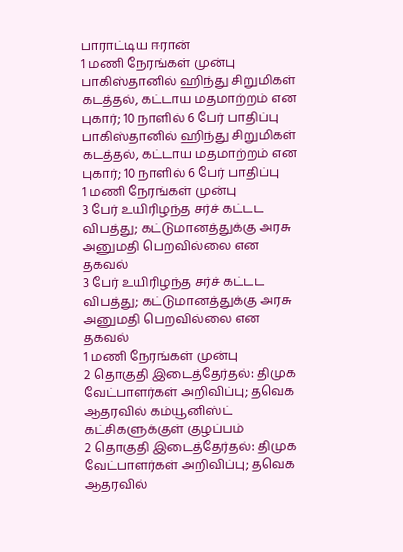பாராட்டிய ஈரான்
1 மணி நேரங்கள் முன்பு
பாகிஸ்தானில் ஹிந்து சிறுமிகள் கடத்தல், கட்டாய மதமாற்றம் என புகார்; 10 நாளில் 6 பேர் பாதிப்பு
பாகிஸ்தானில் ஹிந்து சிறுமிகள் கடத்தல், கட்டாய மதமாற்றம் என புகார்; 10 நாளில் 6 பேர் பாதிப்பு
1 மணி நேரங்கள் முன்பு
3 பேர் உயிரிழந்த சர்ச் கட்டட விபத்து; கட்டுமானத்துக்கு அரசு அனுமதி பெறவில்லை என தகவல்
3 பேர் உயிரிழந்த சர்ச் கட்டட விபத்து; கட்டுமானத்துக்கு அரசு அனுமதி பெறவில்லை என தகவல்
1 மணி நேரங்கள் முன்பு
2 தொகுதி இடைத்தேர்தல்: திமுக வேட்பாளர்கள் அறிவிப்பு; தவெக ஆதரவில் கம்யூனிஸ்ட் கட்சிகளுக்குள் குழப்பம்
2 தொகுதி இடைத்தேர்தல்: திமுக வேட்பாளர்கள் அறிவிப்பு; தவெக ஆதரவில்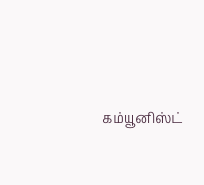கம்யூனிஸ்ட்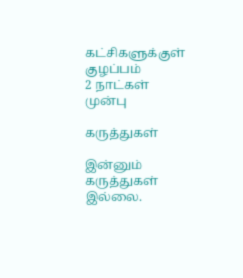கட்சிகளுக்குள் குழப்பம்
2 நாட்கள் முன்பு

கருத்துகள்

இன்னும் கருத்துகள் இல்லை.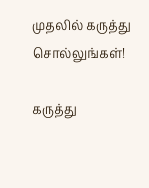முதலில் கருத்து சொல்லுங்கள்!

கருத்து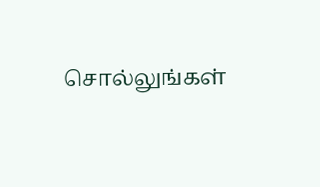சொல்லுங்கள்